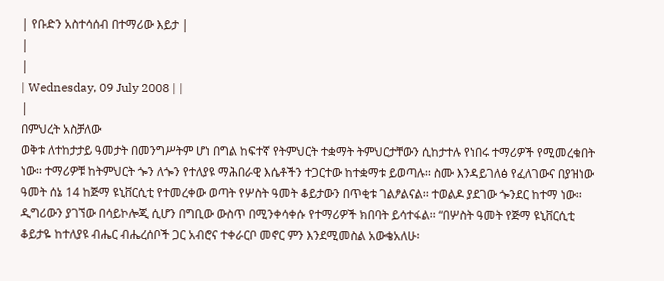| የቡድን አስተሳሰብ በተማሪው እይታ |
|
|
| Wednesday, 09 July 2008 | |
|
በምህረት አስቻለው
ወቅቱ ለተከታታይ ዓመታት በመንግሥትም ሆነ በግል ከፍተኛ የትምህርት ተቋማት ትምህርታቸውን ሲከታተሉ የነበሩ ተማሪዎች የሚመረቁበት ነው፡፡ ተማሪዎቹ ከትምህርት ጐን ለጐን የተለያዩ ማሕበራዊ እሴቶችን ተጋርተው ከተቋማቱ ይወጣሉ፡፡ ስሙ እንዳይገለፅ የፈለገውና በያዝነው ዓመት ሰኔ 14 ከጅማ ዩኒቨርሲቲ የተመረቀው ወጣት የሦስት ዓመት ቆይታውን በጥቂቱ ገልፆልናል፡፡ ተወልዶ ያደገው ጐንደር ከተማ ነው፡፡ ዲግሪውን ያገኘው በሳይኮሎጂ ሲሆን በግቢው ውስጥ በሚንቀሳቀሱ የተማሪዎች ክበባት ይሳተፋል፡፡ “በሦስት ዓመት የጅማ ዩኒቨርሲቲ ቆይታዬ ከተለያዩ ብሔር ብሔረሰቦች ጋር አብሮና ተቀራርቦ መኖር ምን እንደሚመስል አውቄአለሁ፡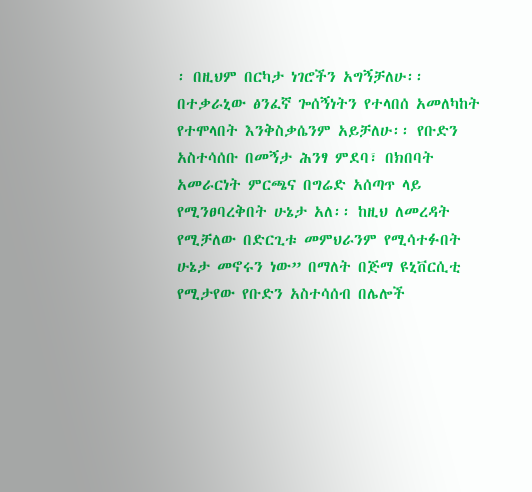፡ በዚህም በርካታ ነገሮችን አግኝቻለሁ፡፡ በተቃራኒው ፅንፈኛ ጐሰኝነትን የተላበሰ አመለካከት የተሞላበት እንቅስቃሴንም አይቻለሁ፡፡ የቡድን አስተሳሰቡ በመኝታ ሕንፃ ምደባ፣ በክበባት አመራርነት ምርጫና በግሬድ አሰጣጥ ላይ የሚንፀባረቅበት ሁኔታ አለ፡፡ ከዚህ ለመረዳት የሚቻለው በድርጊቱ መምህራንም የሚሳተፉበት ሁኔታ መኖሩን ነው” በማለት በጅማ ዩኒቨርሲቲ የሚታየው የቡድን አስተሳሰብ በሌሎች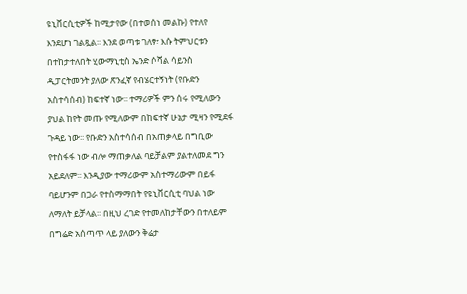ዩኒቨርሲቲዎች ከሚታየው (በተወሰነ መልኩ) የተለየ እንደሆነ ገልጿል፡፡ እንደ ወጣቱ ገለፃ፣ እሱ ትምህርቱን በተከታተለበት ሂውማኒቲስ ኤንድ ሶሻል ሳይንስ ዲፓርትመንት ያለው ጽንፈኛ የብሄርተኝነት (የቡድን አስተሳሰብ) ከፍተኛ ነው፡፡ ተማሪዎች ምን ሰሩ የሚለውን ያህል ከየት መጡ የሚለውም በከፍተኛ ሁኔታ ሚዛን የሚደፋ ጉዳይ ነው፡፡ የቡድን አስተሳሰብ በአጠቃላይ በግቢው የተስፋፋ ነው ብሎ ማጠቃለል ባይቻልም ያልተለመደ ግን አይደለም፡፡ እንዲያው ተማሪውም አስተማሪውም በይፋ ባይሆንም በጋራ የተስማማበት የዩኒቨርሲቲ ባህል ነው ለማለት ይቻላል፡፡ በዚህ ረገድ የተመለከታቸውን በተለይም በግሬድ አሰጣጥ ላይ ያለውን ቅሬታ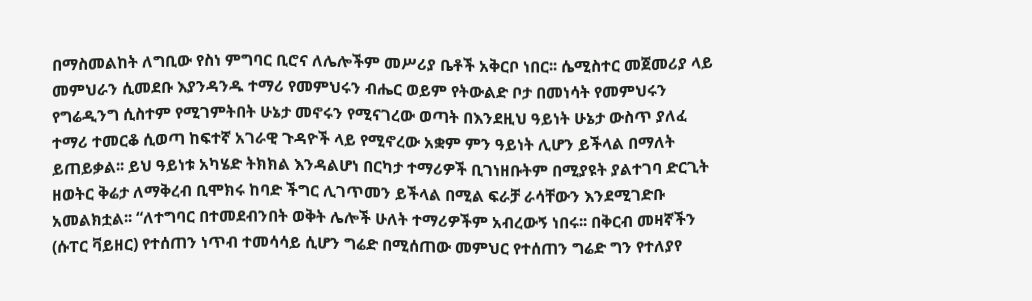በማስመልከት ለግቢው የስነ ምግባር ቢሮና ለሌሎችም መሥሪያ ቤቶች አቅርቦ ነበር፡፡ ሴሚስተር መጀመሪያ ላይ መምህራን ሲመደቡ እያንዳንዱ ተማሪ የመምህሩን ብሔር ወይም የትውልድ ቦታ በመነሳት የመምህሩን የግሬዲንግ ሲስተም የሚገምትበት ሁኔታ መኖሩን የሚናገረው ወጣት በእንደዚህ ዓይነት ሁኔታ ውስጥ ያለፈ ተማሪ ተመርቆ ሲወጣ ከፍተኛ አገራዊ ጉዳዮች ላይ የሚኖረው አቋም ምን ዓይነት ሊሆን ይችላል በማለት ይጠይቃል፡፡ ይህ ዓይነቱ አካሄድ ትክክል እንዳልሆነ በርካታ ተማሪዎች ቢገነዘቡትም በሚያዩት ያልተገባ ድርጊት ዘወትር ቅሬታ ለማቅረብ ቢሞክሩ ከባድ ችግር ሊገጥመን ይችላል በሚል ፍራቻ ራሳቸውን እንደሚገድቡ አመልክቷል፡፡ “ለተግባር በተመደብንበት ወቅት ሌሎች ሁለት ተማሪዎችም አብረውኝ ነበሩ፡፡ በቅርብ መዛኛችን (ሱፐር ቫይዘር) የተሰጠን ነጥብ ተመሳሳይ ሲሆን ግሬድ በሚሰጠው መምህር የተሰጠን ግሬድ ግን የተለያየ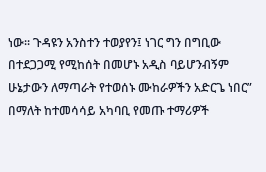ነው፡፡ ጉዳዩን አንስተን ተወያየን፤ ነገር ግን በግቢው በተደጋጋሚ የሚከሰት በመሆኑ አዲስ ባይሆንብኝም ሁኔታውን ለማጣራት የተወሰኑ ሙከራዎችን አድርጌ ነበር” በማለት ከተመሳሳይ አካባቢ የመጡ ተማሪዎች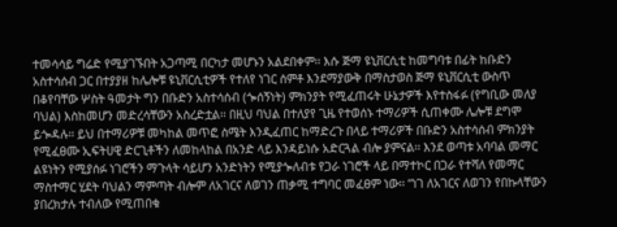ተመሳሳይ ግሬድ የሚያገኙበት አጋጣሚ በርካታ መሆኑን አልደበቀም፡፡ እሱ ጅማ ዩኒቨርሲቲ ከመግባቱ በፊት ከቡድን አስተሳሰብ ጋር በተያያዘ ከሌሎቹ ዩኒቨርሲቲዎች የተለየ ነገር ሰምቶ እንደማያውቅ በማስታወስ ጅማ ዩኒቨርሲቲ ውስጥ በቆየባቸው ሦስት ዓመታት ግን በቡድን አስተሳሰብ (ጐሰኝነት) ምክንያት የሚፈጠሩት ሁኔታዎች እየተስፋፉ (የግቢው መለያ ባህል) እስከመሆን መድረሳቸውን አስረድቷል፡፡ በዚህ ባህል በተለያየ ጊዜ የተወሰኑ ተማሪዎች ሲጠቀሙ ሌሎቹ ደግሞ ይጐዳሉ፡፡ ይህ በተማሪዎቹ መካከል መጥፎ ስሜት እንዲፈጠር ከማድረጉ በላይ ተማሪዎች በቡድን አስተሳሰብ ምክንያት የሚፈፀሙ ኢፍትሀዊ ድርጊቶችን ለመከላከል በአንድ ላይ እንዳይነሱ አድርጓል ብሎ ያምናል፡፡ እንደ ወጣቱ አባባል መማር ልዩነትን የሚያሰፉ ነገሮችን ማጉላት ሳይሆን አንድነትን የሚያጐለብቱ የጋራ ነገሮች ላይ በማተኮር በጋራ የተሻለ የመማር ማስተማር ሂደት ባህልን ማምጣት ብሎም ለአገርና ለወገን ጠቃሚ ተግባር መፈፀም ነው፡፡ “ነገ ለአገርና ለወገን የበኩላቸውን ያበረክታሉ ተብለው የሚጠበቁ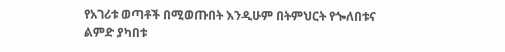የአገሪቱ ወጣቶች በሚወጡበት እንዲሁም በትምህርት የጐለበቱና ልምድ ያካበቱ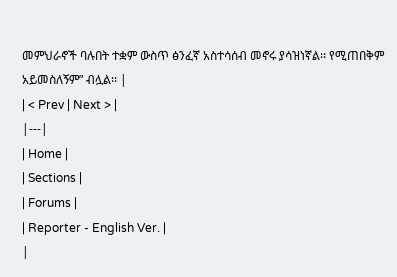መምህራኖች ባሉበት ተቋም ውስጥ ፅንፈኛ አስተሳሰብ መኖሩ ያሳዝነኛል፡፡ የሚጠበቅም አይመስለኝም” ብሏል፡፡ |
| < Prev | Next > |
|---|
| Home |
| Sections |
| Forums |
| Reporter - English Ver. |
|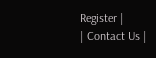Register |
| Contact Us |